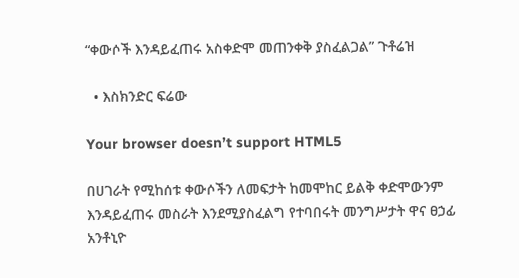“ቀውሶች እንዳይፈጠሩ አስቀድሞ መጠንቀቅ ያስፈልጋል” ጉቶሬዝ

  • እስክንድር ፍሬው

Your browser doesn’t support HTML5

በሀገራት የሚከሰቱ ቀውሶችን ለመፍታት ከመሞከር ይልቅ ቀድሞውንም እንዳይፈጠሩ መስራት እንደሚያስፈልግ የተባበሩት መንግሥታት ዋና ፀኃፊ አንቶኒዮ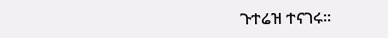ጉተሬዝ ተናገሩ፡፡